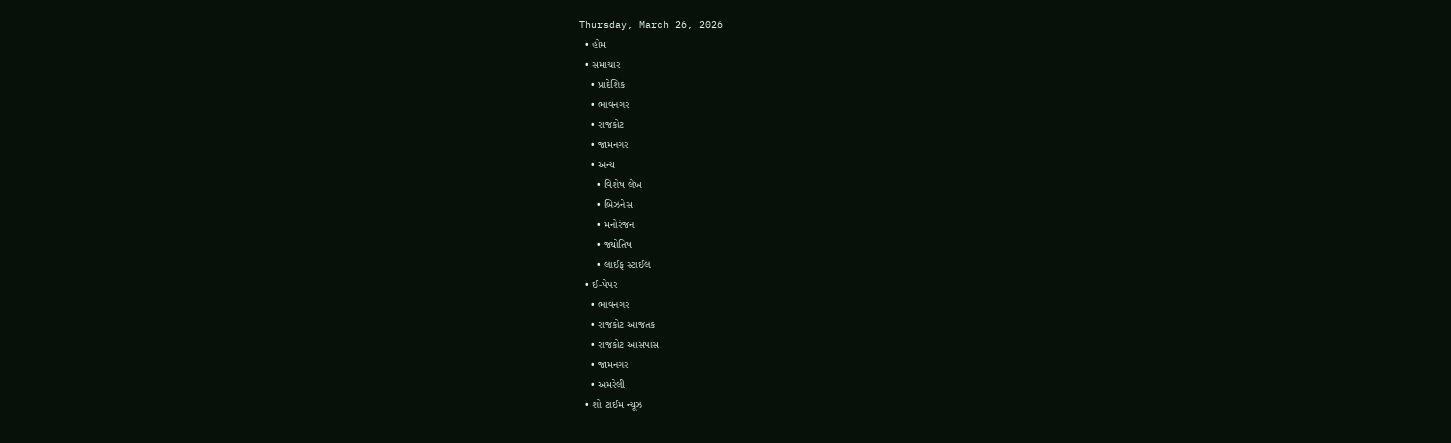Thursday, March 26, 2026
  • હોમ
  • સમાચાર
    • પ્રાદેશિક
    • ભાવનગર
    • રાજકોટ
    • જામનગર
    • અન્ય
      • વિશેષ લેખ
      • બિઝનેસ
      • મનોરંજન
      • જ્યોતિષ
      • લાઈફ સ્ટાઈલ
  • ઈ-પેપર
    • ભાવનગર
    • રાજકોટ આજતક
    • રાજકોટ આસપાસ
    • જામનગર
    • અમરેલી
  • શો ટાઈમ ન્યૂઝ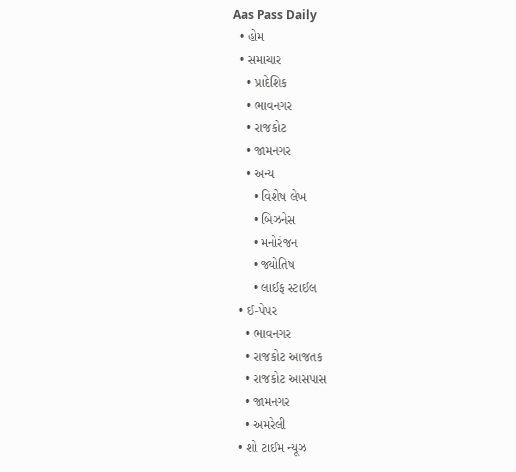Aas Pass Daily
  • હોમ
  • સમાચાર
    • પ્રાદેશિક
    • ભાવનગર
    • રાજકોટ
    • જામનગર
    • અન્ય
      • વિશેષ લેખ
      • બિઝનેસ
      • મનોરંજન
      • જ્યોતિષ
      • લાઈફ સ્ટાઈલ
  • ઈ-પેપર
    • ભાવનગર
    • રાજકોટ આજતક
    • રાજકોટ આસપાસ
    • જામનગર
    • અમરેલી
  • શો ટાઈમ ન્યૂઝ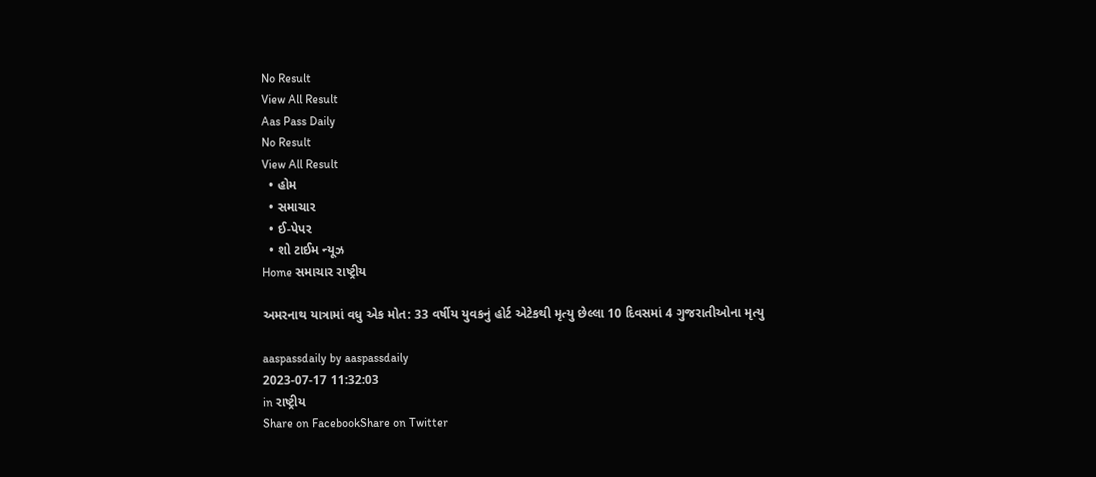No Result
View All Result
Aas Pass Daily
No Result
View All Result
  • હોમ
  • સમાચાર
  • ઈ-પેપર
  • શો ટાઈમ ન્યૂઝ
Home સમાચાર રાષ્ટ્રીય

અમરનાથ યાત્રામાં વધુ એક મોત: 33 વર્ષીય યુવકનું હોર્ટ એટેકથી મૃત્યુ છેલ્લા 10 દિવસમાં 4 ગુજરાતીઓના મૃત્યુ

aaspassdaily by aaspassdaily
2023-07-17 11:32:03
in રાષ્ટ્રીય
Share on FacebookShare on Twitter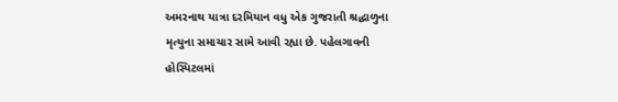અમરનાથ યાત્રા દરમિયાન વધુ એક ગુજરાતી શ્રદ્ધાળુના મૃત્યુના સમાચાર સામે આવી રહ્યા છે. પહેલગાવની હોસ્પિટલમાં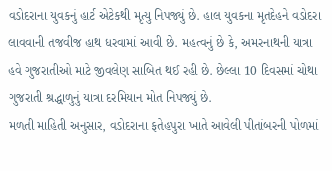વડોદરાના યુવકનું હાર્ટ એટેકથી મૃત્યુ નિપજ્યું છે. હાલ યુવકના મૃતદેહને વડોદરા લાવવાની તજવીજ હાથ ધરવામાં આવી છે. મહત્વનું છે કે, અમરનાથની યાત્રા હવે ગુજરાતીઓ માટે જીવલેણ સાબિત થઈ રહી છે. છેલ્લા 10 દિવસમાં ચોથા ગુજરાતી શ્રદ્ધાળુનું યાત્રા દરમિયાન મોત નિપજ્યું છે.
મળતી માહિતી અનુસાર, વડોદરાના ફતેહપુરા ખાતે આવેલી પીતાંબરની પોળમાં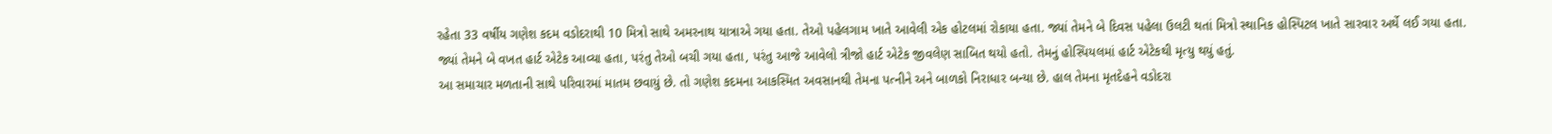રહેતા 33 વર્ષીય ગણેશ કદમ વડોદરાથી 10 મિત્રો સાથે અમરનાથ યાત્રાએ ગયા હતા. તેઓ પહેલગામ ખાતે આવેલી એક હોટલમાં રોકાયા હતા. જ્યાં તેમને બે દિવસ પહેલા ઉલટી થતાં મિત્રો સ્થાનિક હોસ્પિટલ ખાતે સારવાર અર્થે લઈ ગયા હતા. જ્યાં તેમને બે વખત હાર્ટ એટેક આવ્યા હતા, પરંતુ તેઓ બચી ગયા હતા, પરંતુ આજે આવેલો ત્રીજો હાર્ટ એટેક જીવલેણ સાબિત થયો હતો. તેમનું હોસ્પિયલમાં હાર્ટ એટેકથી મૃત્યુ થયું હતું.
આ સમાચાર મળતાની સાથે પરિવારમાં માતમ છવાયું છે. તો ગણેશ કદમના આકસ્મિત અવસાનથી તેમના પત્નીને અને બાળકો નિરાધાર બન્યા છે. હાલ તેમના મૃતદેહને વડોદરા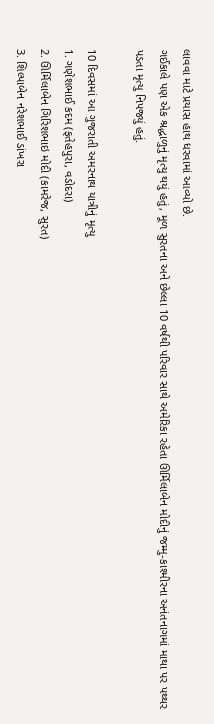લાવવા માટે પ્રયાસ હાથ ધરવામાં આવ્યો છે.
ગઈકાલે પણ એક શ્રદ્ધાળુનું મૃત્યુ થયું હતું, મૂળ સુરતના અને છેલ્લા 10 વર્ષથી પરિવાર સાથે અમેરિકા રહેતા ઊર્મિલાબેન મોદીનું જમ્મુ-કાશ્મીરના અનંતનાગમાં માથા પર પથ્થર પડતા મૃત્યુ નિપજ્યું હતું.

10 દિવસમાં આ ગુજરાતી અમરનાથ યાત્રીનું મૃત્યુ
1. ગણેશભાઈ કદમ (ફતેહપુરા, વડોદરા)
2. ઊર્મિલાબેન ગિરિશભાઇ મોદી (કામરેજ, સુરત)
3. શિલ્પાબેન નરેશભાઈ ડાંખરા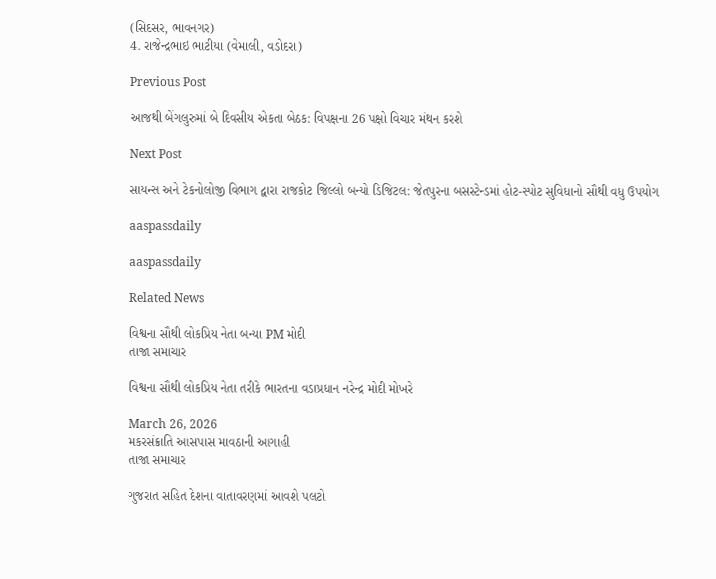(સિદસર, ભાવનગર)
4. રાજેન્દ્રભાઇ ભાટીયા (વેમાલી, વડોદરા)

Previous Post

આજથી બેંગલુરુમાં બે દિવસીય એકતા બેઠક: વિપક્ષના 26 પક્ષો વિચાર મંથન કરશે

Next Post

સાયન્સ અને ટેકનોલોજી વિભાગ દ્વારા રાજકોટ જિલ્લો બન્યો ડિજિટલ: જેતપુરના બસસ્ટેન્ડમાં હોટ-સ્પોટ સુવિધાનો સૌથી વધુ ઉપયોગ

aaspassdaily

aaspassdaily

Related News

વિશ્વના સૌથી લોકપ્રિય નેતા બન્યા PM મોદી
તાજા સમાચાર

વિશ્વના સૌથી લોકપ્રિય નેતા તરીકે ભારતના વડાપ્રધાન નરેન્દ્ર મોદી મોખરે

March 26, 2026
મકરસંક્રાતિ આસપાસ માવઠાની આગાહી
તાજા સમાચાર

ગુજરાત સહિત દેશના વાતાવરણમાં આવશે પલટો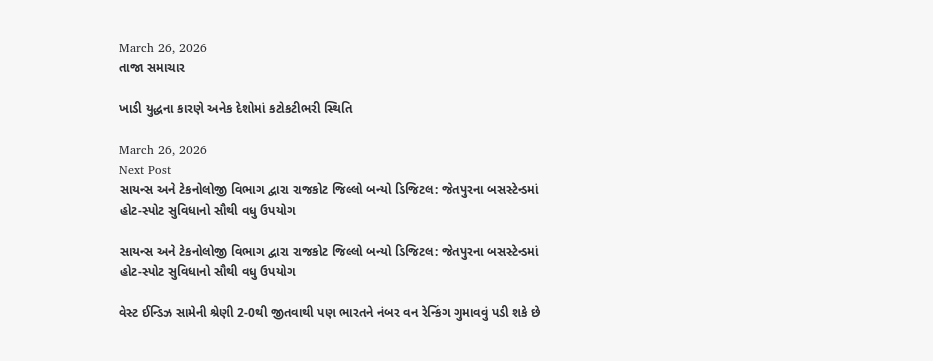March 26, 2026
તાજા સમાચાર

ખાડી યુદ્ધના કારણે અનેક દેશોમાં કટોકટીભરી સ્થિતિ

March 26, 2026
Next Post
સાયન્સ અને ટેકનોલોજી વિભાગ દ્વારા રાજકોટ જિલ્લો બન્યો ડિજિટલ: જેતપુરના બસસ્ટેન્ડમાં હોટ-સ્પોટ સુવિધાનો સૌથી વધુ ઉપયોગ

સાયન્સ અને ટેકનોલોજી વિભાગ દ્વારા રાજકોટ જિલ્લો બન્યો ડિજિટલ: જેતપુરના બસસ્ટેન્ડમાં હોટ-સ્પોટ સુવિધાનો સૌથી વધુ ઉપયોગ

વેસ્ટ ઈન્ડિઝ સામેની શ્રેણી 2-0થી જીતવાથી પણ ભારતને નંબર વન રેન્કિંગ ગુમાવવું પડી શકે છે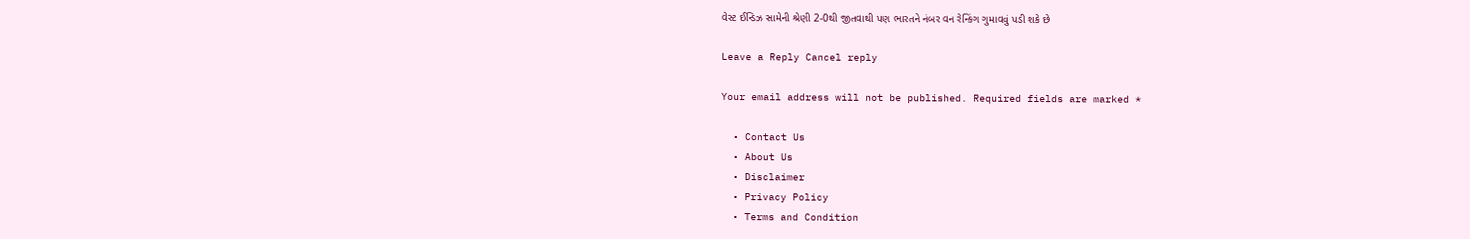વેસ્ટ ઈન્ડિઝ સામેની શ્રેણી 2-0થી જીતવાથી પણ ભારતને નંબર વન રેન્કિંગ ગુમાવવું પડી શકે છે

Leave a Reply Cancel reply

Your email address will not be published. Required fields are marked *

  • Contact Us
  • About Us
  • Disclaimer
  • Privacy Policy
  • Terms and Condition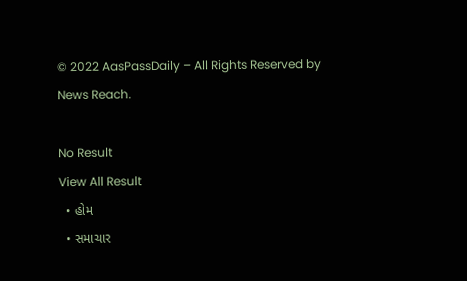© 2022 AasPassDaily – All Rights Reserved by News Reach.

No Result
View All Result
  • હોમ
  • સમાચાર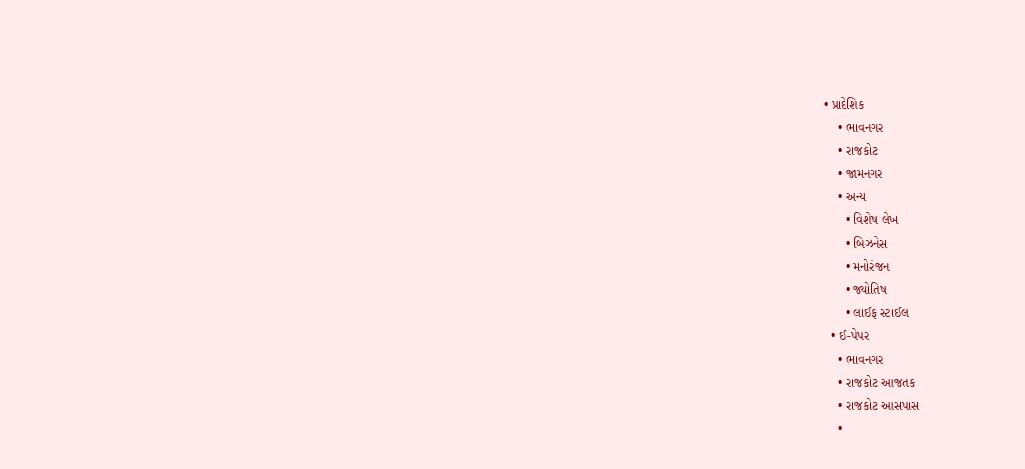• પ્રાદેશિક
    • ભાવનગર
    • રાજકોટ
    • જામનગર
    • અન્ય
      • વિશેષ લેખ
      • બિઝનેસ
      • મનોરંજન
      • જ્યોતિષ
      • લાઈફ સ્ટાઈલ
  • ઈ-પેપર
    • ભાવનગર
    • રાજકોટ આજતક
    • રાજકોટ આસપાસ
    •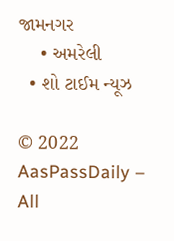જામનગર
    • અમરેલી
  • શો ટાઈમ ન્યૂઝ

© 2022 AasPassDaily – All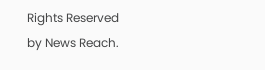Rights Reserved by News Reach.